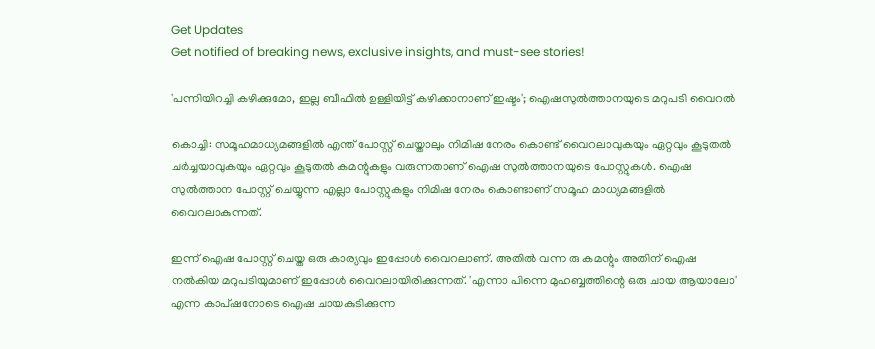Get Updates
Get notified of breaking news, exclusive insights, and must-see stories!

'പന്നിയിറച്ചി കഴിക്കുമോ, ഇല്ല ബീഫില്‍ ഉള്ളിയിട്ട് കഴിക്കാനാണ് ഇഷ്ടം'; ഐഷസുല്‍ത്താനയുടെ മറുപടി വൈറല്‍

കൊച്ചി: സമൂഹമാധ്യമങ്ങളില്‍ എന്ത് പോസ്റ്റ് ചെയ്താലും നിമിഷ നേരം കൊണ്ട് വൈറലാവുകയും ഏറ്റവും കൂടുതല്‍ ചര്‍ച്ചയാവുകയും ഏറ്റവും കൂടുതല്‍ കമന്റുകളും വരുന്നതാണ് ഐഷ സുല്‍ത്താനയുടെ പോസ്റ്റുകള്‍. ഐഷ സുല്‍ത്താന പോസ്റ്റ് ചെയ്യുന്ന എല്ലാ പോസ്റ്റുകളും നിമിഷ നേരം കൊണ്ടാണ് സമൂഹ മാധ്യമങ്ങളില്‍ വൈറലാകുന്നത്.

ഇന്ന് ഐഷ പോസ്റ്റ് ചെയ്ത ഒരു കാര്യവും ഇപ്പോള്‍ വൈറലാണ്. അതില്‍ വന്ന രു കമന്റും അതിന് ഐഷ നല്‍കിയ മറുപടിയുമാണ് ഇപ്പോള്‍ വൈറലായിരിക്കുന്നത്. 'എന്നാ പിന്നെ മുഹബ്ബത്തിന്റെ ഒരു ചായ ആയാലോ' എന്ന കാപ്ഷനോടെ ഐഷ ചായകുടിക്കുന്ന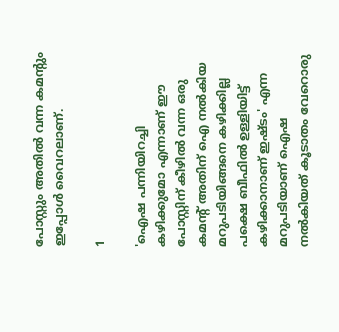പോസ്റ്റും അതില്‍ വന്ന കമന്റും ഇപ്പോള്‍ വൈറലാണ്.

1

'ഐഷ പന്നിയിറച്ചി കഴിക്കുമോ എന്നാണ് ഈ പോസ്റ്റിന് കീഴില്‍ വന്ന ഒരു കമന്റ് അതിന് ഐ നല്‍കിയ മറുപടിയിങ്ങനെ കഴിക്കില്ല പക്ഷെ ബീഫില്‍ ഉള്ളിയിട്ട് കഴിക്കാനാണ് ഇഷ്ടം' എന്ന മറുപടിയാണ് ഐഷ നല്‍കിയത് കൂടാതം വേറൊരു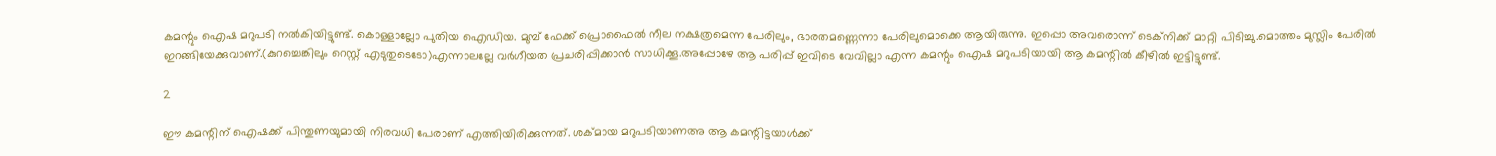കമന്റും ഐഷ മറുപടി നല്‍കിയിട്ടുണ്ട്. കൊള്ളാല്ലോ പുതിയ ഐഡിയ. മുമ്പ് ഫേക്ക് പ്രൊഫൈല്‍ നീല നക്ഷത്രമെന്ന പേരിലും, ഭാരതമണ്ണെന്നാ പേരിലുമൊക്കെ ആയിരുന്നു. ഇപ്പൊ അവരൊന്ന് ടെക്‌നിക്ക് മാറ്റി പിടിച്ചു.മൊത്തം മുസ്ലിം പേരില്‍ ഇറങ്ങിയേക്കുവാണ്.(കുറച്ചെങ്കിലും റെസ്റ്റ് എടുതുടെടോ)എന്നാലല്ലേ വര്‍ഗീയത പ്രചരിപ്പിക്കാന്‍ സാധിക്കൂ.അപ്പോഴേ ആ പരിപ്പ് ഇവിടെ വേവില്ലാ എന്ന കമന്റും ഐഷ മറുപടിയായി ആ കമന്റില്‍ കീഴില്‍ ഇട്ടിട്ടുണ്ട്.

2

ഈ കമന്റിന് ഐഷക്ക് പിന്തുണയുമായി നിരവധി പേരാണ് എത്തിയിരിക്കുന്നത്. ശക്മായ മറുപടിയാണഅ ആ കമന്റിട്ടയാള്‍ക്ക്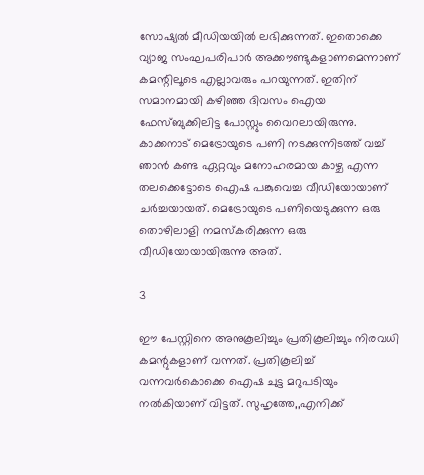സോഷ്യല്‍ മീഡിയയില്‍ ലഭിക്കുന്നത്. ഇതൊക്കെ വ്യാജ സംഘപരിപാര്‍ അക്കൗണ്ടുകളാണമെന്നാണ് കമന്റിലൂടെ എല്ലാവരും പറയുന്നത്. ഇതിന് സമാനമായി കഴിഞ്ഞ ദിവസം ഐയ ഫേസ്ബുക്കിലിട്ട പോസ്റ്റും വൈറലായിരുന്നു. കാക്കനാട് മെട്രോയുടെ പണി നടക്കുന്നിടത്ത് വച്ച് ഞാന്‍ കണ്ട ഏറ്റവും മനോഹരമായ കാഴ്ച എന്ന തലക്കെട്ടോടെ ഐഷ പങ്കുവെച്ച വീഡിയോയാണ് ചര്‍ച്ചയായത്. മെട്രോയുടെ പണിയെടുക്കുന്ന ഒരു തൊഴിലാളി നമസ്‌കരിക്കുന്ന ഒരു വീഡിയോയായിരുന്നു അത്.

3

ഈ പേസ്റ്റിനെ അനുകൂലിച്ചും പ്രതികൂലിച്ചും നിരവധി കമന്റുകളാണ് വന്നത്. പ്രതികൂലിച്ച് വന്നവര്‍കൊക്കെ ഐഷ ചുട്ട മറുപടിയും നല്‍കിയാണ് വിട്ടത്. സുഹൃത്തേ,,എനിക്ക്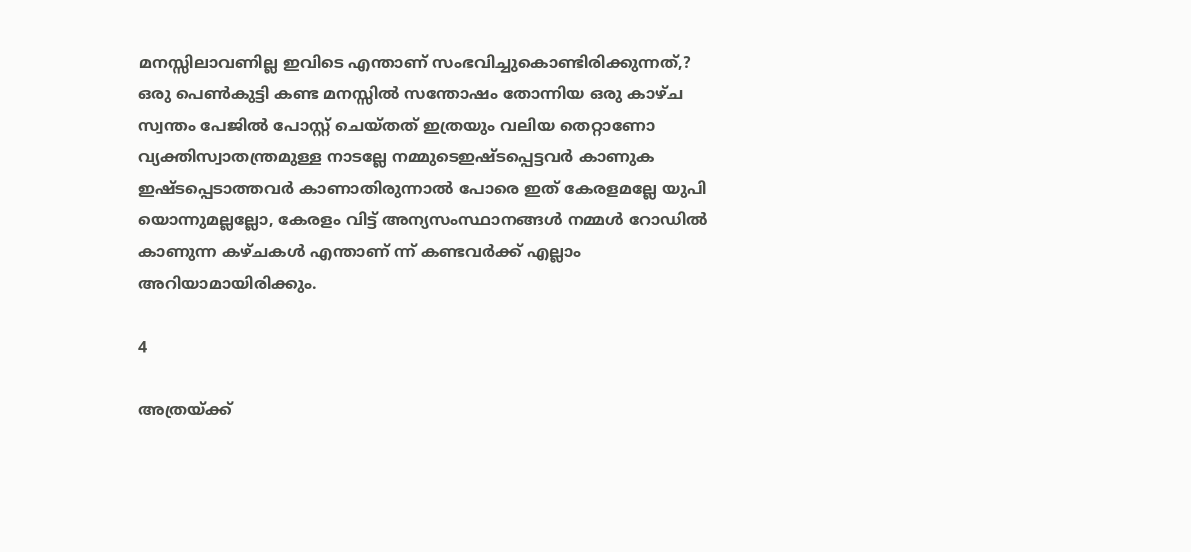മനസ്സിലാവണില്ല ഇവിടെ എന്താണ് സംഭവിച്ചുകൊണ്ടിരിക്കുന്നത്,? ഒരു പെണ്‍കുട്ടി കണ്ട മനസ്സില്‍ സന്തോഷം തോന്നിയ ഒരു കാഴ്ച സ്വന്തം പേജില്‍ പോസ്റ്റ് ചെയ്തത് ഇത്രയും വലിയ തെറ്റാണോ വ്യക്തിസ്വാതന്ത്രമുള്ള നാടല്ലേ നമ്മുടെഇഷ്ടപ്പെട്ടവര്‍ കാണുക ഇഷ്ടപ്പെടാത്തവര്‍ കാണാതിരുന്നാല്‍ പോരെ ഇത് കേരളമല്ലേ യുപി യൊന്നുമല്ലല്ലോ, കേരളം വിട്ട് അന്യസംസ്ഥാനങ്ങള്‍ നമ്മള്‍ റോഡില്‍ കാണുന്ന കഴ്ചകള്‍ എന്താണ് ന്ന് കണ്ടവര്‍ക്ക് എല്ലാം അറിയാമായിരിക്കും.

4

അത്രയ്ക്ക്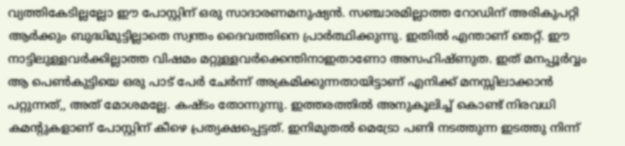വ്യത്തികേടില്ലല്ലോ ഈ പോസ്റ്റിന് ഒരു സാദാരണമനുഷ്യന്‍. സഞ്ചാരമില്ലാത്ത റോഡിന് അരികുപറ്റി ആര്‍ക്കും ബുദ്ധിമുട്ടില്ലാതെ സ്വന്തം ദൈവത്തിനെ പ്രാര്‍ത്ഥിക്കുന്നു. ഇതില്‍ എന്താണ് തെറ്റ്. ഈ നാട്ടിലുള്ളവര്‍ക്കില്ലാത്ത വിഷമം മറ്റുള്ളവര്‍ക്കെന്തിനാഇതാണോ അസഹിഷ്ണുത. ഇത് മനപ്പൂര്‍വ്വം ആ പെണ്‍കുട്ടിയെ ഒരു പാട് പേര്‍ ചേര്‍ന്ന് അക്രമിക്കുന്നതായിട്ടാണ് എനിക്ക് മനസ്സിലാക്കാന്‍ പറ്റുന്നത്,, അത് മോശമല്ലേ. കഷ്ടം തോന്നുന്നു. ഇത്തരത്തില്‍ അനുകൂലിച്ച് കൊണ്ട് നിരവധി കമന്റുകളാണ് പോസ്റ്റിന് കീഴെ പ്രത്യക്ഷപ്പെട്ടത്. ഇനിമുതല്‍ മെട്രോ പണി നടത്തുന്ന ഇടത്തു നിന്ന്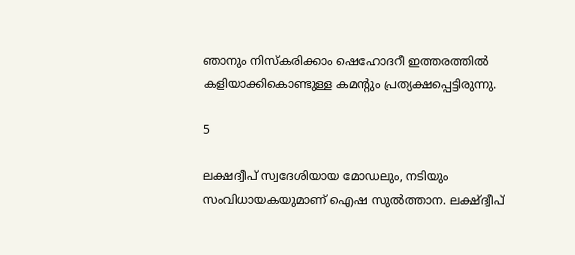ഞാനും നിസ്‌കരിക്കാം ഷെഹോദറീ ഇത്തരത്തില്‍ കളിയാക്കികൊണ്ടുള്ള കമന്റും പ്രത്യക്ഷപ്പെട്ടിരുന്നു.

5

ലക്ഷദ്വീപ് സ്വദേശിയായ മോഡലും, നടിയും സംവിധായകയുമാണ് ഐഷ സുല്‍ത്താന. ലക്ഷ്ദ്വീപ്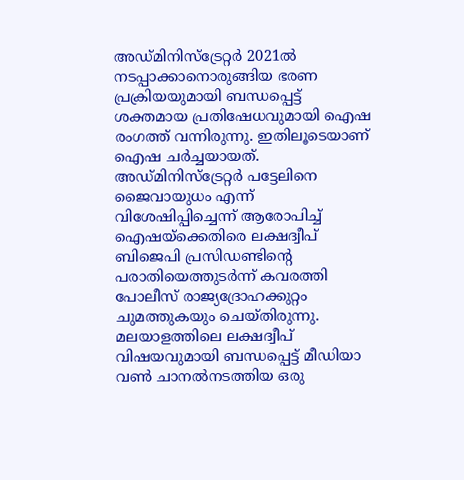അഡ്മിനിസ്‌ട്രേറ്റര്‍ 2021ല്‍ നടപ്പാക്കാനൊരുങ്ങിയ ഭരണ പ്രക്രിയയുമായി ബന്ധപ്പെട്ട് ശക്തമായ പ്രതിഷേധവുമായി ഐഷ രംഗത്ത് വന്നിരുന്നു. ഇതിലൂടെയാണ് ഐഷ ചര്‍ച്ചയായത്. അഡ്മിനിസ്‌ട്രേറ്റര്‍ പട്ടേലിനെ ജൈവായുധം എന്ന് വിശേഷിപ്പിച്ചെന്ന് ആരോപിച്ച് ഐഷയ്‌ക്കെതിരെ ലക്ഷദ്വീപ് ബിജെപി പ്രസിഡണ്ടിന്റെ പരാതിയെത്തുടര്‍ന്ന് കവരത്തി പോലീസ് രാജ്യദ്രോഹക്കുറ്റം ചുമത്തുകയും ചെയ്തിരുന്നു. മലയാളത്തിലെ ലക്ഷദ്വീപ് വിഷയവുമായി ബന്ധപ്പെട്ട് മീഡിയാ വണ്‍ ചാനല്‍നടത്തിയ ഒരു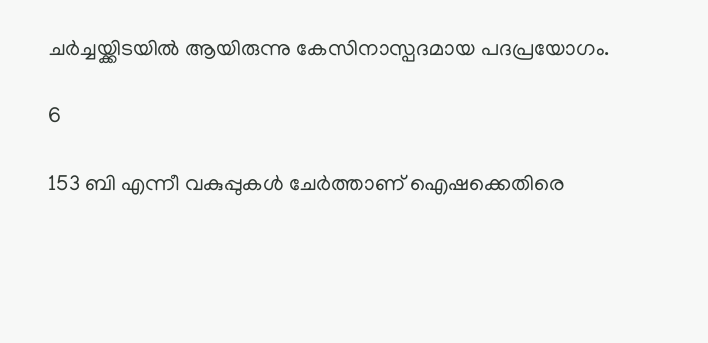ചര്‍ച്ചയ്ക്കിടയില്‍ ആയിരുന്നു കേസിനാസ്പദമായ പദപ്രയോഗം.

6

153 ബി എന്നീ വകുപ്പുകള്‍ ചേര്‍ത്താണ് ഐഷക്കെതിരെ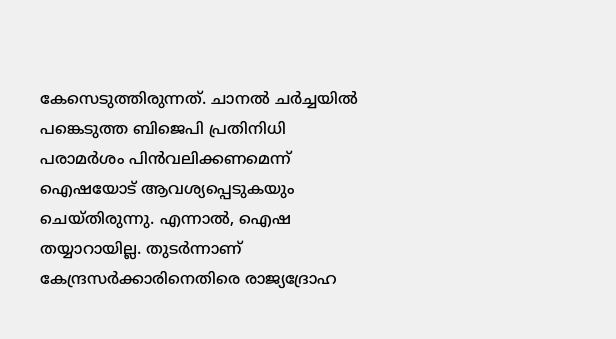കേസെടുത്തിരുന്നത്. ചാനല്‍ ചര്‍ച്ചയില്‍ പങ്കെടുത്ത ബിജെപി പ്രതിനിധി പരാമര്‍ശം പിന്‍വലിക്കണമെന്ന് ഐഷയോട് ആവശ്യപ്പെടുകയും ചെയ്തിരുന്നു. എന്നാല്‍, ഐഷ തയ്യാറായില്ല. തുടര്‍ന്നാണ് കേന്ദ്രസര്‍ക്കാരിനെതിരെ രാജ്യദ്രോഹ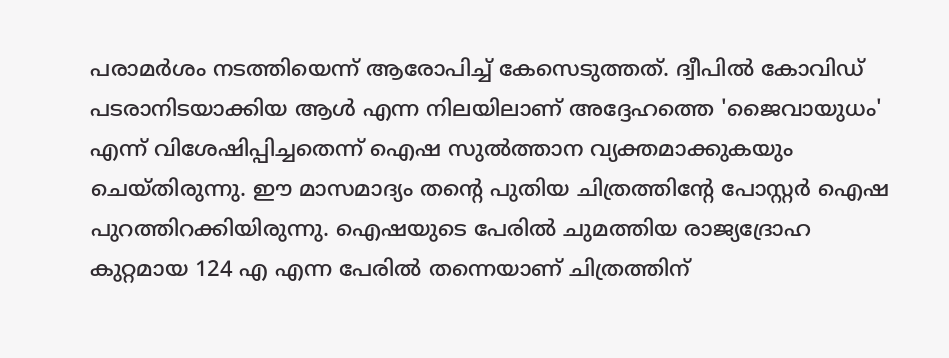പരാമര്‍ശം നടത്തിയെന്ന് ആരോപിച്ച് കേസെടുത്തത്. ദ്വീപില്‍ കോവിഡ് പടരാനിടയാക്കിയ ആള്‍ എന്ന നിലയിലാണ് അദ്ദേഹത്തെ 'ജൈവായുധം' എന്ന് വിശേഷിപ്പിച്ചതെന്ന് ഐഷ സുല്‍ത്താന വ്യക്തമാക്കുകയും ചെയ്തിരുന്നു. ഈ മാസമാദ്യം തന്റെ പുതിയ ചിത്രത്തിന്റേ പോസ്റ്റര്‍ ഐഷ പുറത്തിറക്കിയിരുന്നു. ഐഷയുടെ പേരില്‍ ചുമത്തിയ രാജ്യദ്രോഹ കുറ്റമായ 124 എ എന്ന പേരില്‍ തന്നെയാണ് ചിത്രത്തിന്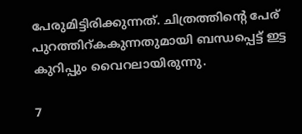പേരുമിട്ടിരിക്കുന്നത്. ചിത്രത്തിന്റെ പേര് പുറത്തിറ്കകുന്നതുമായി ബന്ധപ്പെട്ട് ഇട്ട കുറിപ്പും വൈറലായിരുന്നു.

7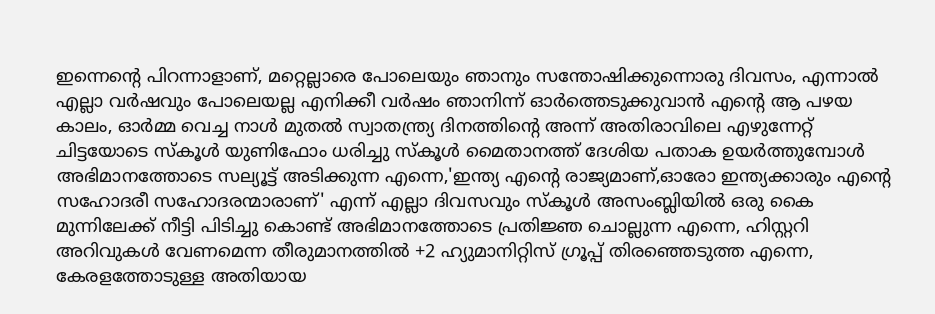ഇന്നെന്റെ പിറന്നാളാണ്, മറ്റെല്ലാരെ പോലെയും ഞാനും സന്തോഷിക്കുന്നൊരു ദിവസം, എന്നാല്‍ എല്ലാ വര്‍ഷവും പോലെയല്ല എനിക്കീ വര്‍ഷം ഞാനിന്ന് ഓര്‍ത്തെടുക്കുവാന്‍ എന്റെ ആ പഴയ കാലം, ഓര്‍മ്മ വെച്ച നാള്‍ മുതല്‍ സ്വാതന്ത്ര്യ ദിനത്തിന്റെ അന്ന് അതിരാവിലെ എഴുന്നേറ്റ് ചിട്ടയോടെ സ്‌കൂള്‍ യുണിഫോം ധരിച്ചു സ്‌കൂള്‍ മൈതാനത്ത് ദേശിയ പതാക ഉയര്‍ത്തുമ്പോള്‍ അഭിമാനത്തോടെ സല്യൂട്ട് അടിക്കുന്ന എന്നെ,'ഇന്ത്യ എന്റെ രാജ്യമാണ്,ഓരോ ഇന്ത്യക്കാരും എന്റെ സഹോദരീ സഹോദരന്മാരാണ്' എന്ന് എല്ലാ ദിവസവും സ്‌കൂള്‍ അസംബ്ലിയില്‍ ഒരു കൈ മുന്നിലേക്ക് നീട്ടി പിടിച്ചു കൊണ്ട് അഭിമാനത്തോടെ പ്രതിജ്ഞ ചൊല്ലുന്ന എന്നെ, ഹിസ്റ്ററി അറിവുകള്‍ വേണമെന്ന തീരുമാനത്തില്‍ +2 ഹ്യുമാനിറ്റിസ് ഗ്രൂപ്പ് തിരഞ്ഞെടുത്ത എന്നെ, കേരളത്തോടുള്ള അതിയായ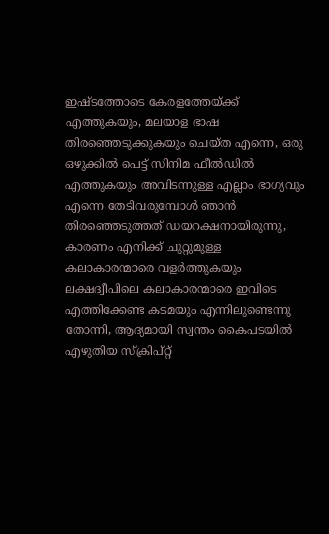ഇഷ്ടത്തോടെ കേരളത്തേയ്ക്ക് എത്തുകയും, മലയാള ഭാഷ തിരഞ്ഞെടുക്കുകയും ചെയ്ത എന്നെ, ഒരു ഒഴുക്കില്‍ പെട്ട് സിനിമ ഫീല്‍ഡില്‍ എത്തുകയും അവിടന്നുള്ള എല്ലാം ഭാഗ്യവും എന്നെ തേടിവരുമ്പോള്‍ ഞാന്‍ തിരഞ്ഞെടുത്തത് ഡയറക്ഷനായിരുന്നു, കാരണം എനിക്ക് ചുറ്റുമുള്ള കലാകാരന്മാരെ വളര്‍ത്തുകയും ലക്ഷദ്വീപിലെ കലാകാരന്മാരെ ഇവിടെ എത്തിക്കേണ്ട കടമയും എന്നിലുണ്ടെന്നു തോന്നി, ആദ്യമായി സ്വന്തം കൈപടയില്‍ എഴുതിയ സ്‌ക്രിപ്റ്റ്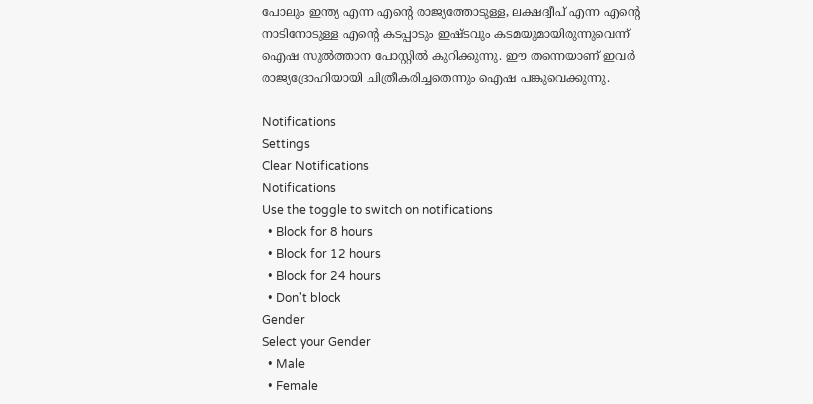പോലും ഇന്ത്യ എന്ന എന്റെ രാജ്യത്തോടുള്ള, ലക്ഷദ്വീപ് എന്ന എന്റെ നാടിനോടുള്ള എന്റെ കടപ്പാടും ഇഷ്ടവും കടമയുമായിരുന്നുവെന്ന് ഐഷ സുല്‍ത്താന പോസ്റ്റില്‍ കുറിക്കുന്നു. ഈ തന്നെയാണ് ഇവര്‍ രാജ്യദ്രോഹിയായി ചിത്രീകരിച്ചതെന്നും ഐഷ പങ്കുവെക്കുന്നു.

Notifications
Settings
Clear Notifications
Notifications
Use the toggle to switch on notifications
  • Block for 8 hours
  • Block for 12 hours
  • Block for 24 hours
  • Don't block
Gender
Select your Gender
  • Male
  • Female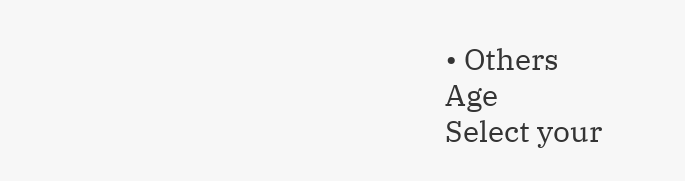• Others
Age
Select your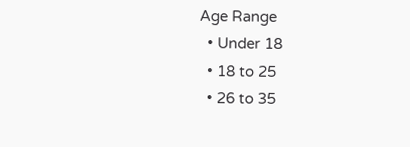Age Range
  • Under 18
  • 18 to 25
  • 26 to 35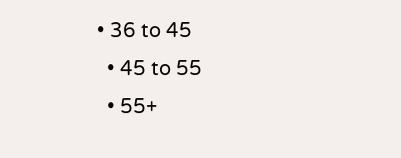• 36 to 45
  • 45 to 55
  • 55+